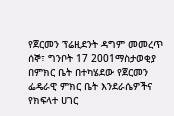የጀርመን ፕሬዚደንት ዳግም መመረጥ
ሰኞ፣ ግንቦት 17 2001ማስታወቂያ
በምክር ቤት በተካሄደው የጀርመን ፌዴራዊ ምክር ቤት እንደራሴዎችና የክፍላተ ሀገር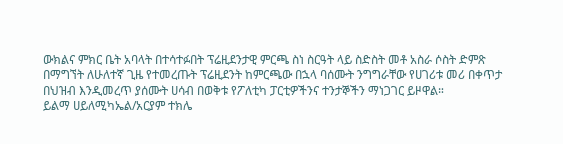ውክልና ምክር ቤት አባላት በተሳተፉበት ፕሬዚደንታዊ ምርጫ ስነ ስርዓት ላይ ስድስት መቶ አስራ ሶስት ድምጽ በማግኘት ለሁለተኛ ጊዜ የተመረጡት ፕሬዚደንት ከምርጫው በኋላ ባሰሙት ንግግራቸው የሀገሪቱ መሪ በቀጥታ በህዝብ እንዲመረጥ ያሰሙት ሀሳብ በወቅቱ የፖለቲካ ፓርቲዎችንና ተንታኞችን ማነጋገር ይዞዋል።
ይልማ ሀይለሚካኤል/አርያም ተክሌ